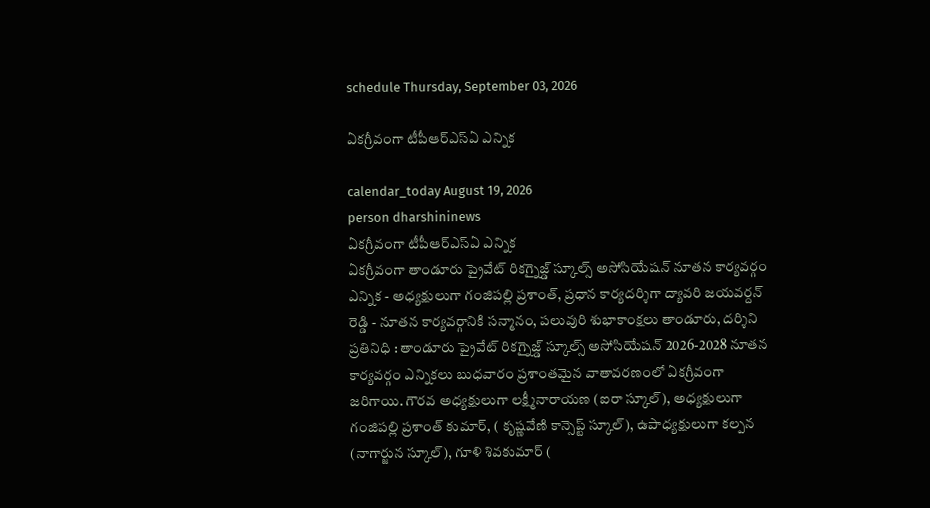schedule Thursday, September 03, 2026

ఏకగ్రీవంగా టీపీఆర్‌ఎస్‌ఏ ఎన్నిక

calendar_today August 19, 2026
person dharshininews
ఏకగ్రీవంగా టీపీఆర్‌ఎస్‌ఏ ఎన్నిక
ఏకగ్రీవంగా తాండూరు ప్రైవేట్ రికగ్నైజ్డ్ స్కూల్స్ అసోసియేషన్ నూతన కార్యవర్గం ఎన్నిక - అధ్యక్షులుగా గంజిపల్లి ప్రశాంత్, ప్రధాన కార్యదర్శిగా ద్యావరి జయవర్దన్ రెడ్డి - నూతన కార్యవర్గానికి సన్మానం, పలువురి శుభాకాంక్షలు తాండూరు, దర్శిని ప్రతినిధి : తాండూరు ప్రైవేట్ రికగ్నైజ్డ్ స్కూల్స్ అసోసియేషన్ 2026-2028 నూతన కార్యవర్గం ఎన్నికలు బుధవారం ప్రశాంతమైన వాతావరణంలో ఏకగ్రీవంగా జరిగాయి. గౌరవ అధ్యక్షులుగా లక్ష్మీనారాయణ (ఐరా స్కూల్), అధ్యక్షులుగా గంజిపల్లి ప్రశాంత్ కుమార్, ( కృష్ణవేణి కాన్సెప్ట్ స్కూల్), ఉపాధ్యక్షులుగా కల్పన (నాగార్జున స్కూల్), గూళి శివకుమార్ (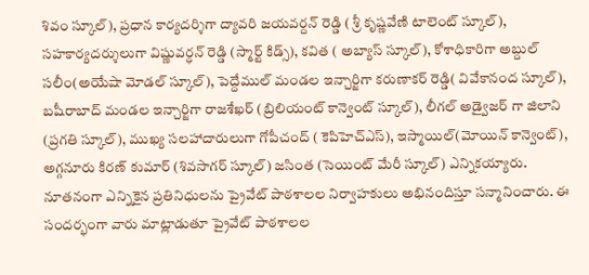శివం స్కూల్), ప్రధాన కార్యదర్శిగా ద్యావరి జయవర్దన్ రెడ్డి ( శ్రీ కృష్ణవేణి టాలెంట్ స్కూల్), సహకార్యదర్శులుగా విష్ణువర్ధన్ రెడ్డి (స్మార్ట్ కిడ్స్), కవిత ( అబ్యాస్ స్కూల్), కోశాధికారిగా అబ్దుల్ సలీం(అయేషా మోడల్ స్కూల్), పెద్దేముల్ మండల ఇన్చార్జిగా కరుణాకర్ రెడ్డి( వివేకానంద స్కూల్), బషీరాబాద్ మండల ఇన్చార్జిగా రాజశేఖర్ (బ్రిలియంట్ కాన్వెంట్ స్కూల్), లీగల్ అడ్వైజర్ గా జిలాని (ప్రగతి స్కూల్), ముఖ్య సలహాదారులుగా గోపీచంద్ ( కెపిహెచ్ఎస్), ఇస్మాయిల్(మోయిన్ కాన్వెంట్), అగ్గనూరు కిరణ్ కుమార్ (శివసాగర్ స్కూల్) జసింత (సెయింట్ మేరీ స్కూల్) ఎన్నికయ్యారు. నూతనంగా ఎన్నికైన ప్రతినిధులను ప్రైవేట్ పాఠశాలల నిర్వాహకులు అభినందిస్తూ సన్మానించారు. ఈ సందర్భంగా వారు మాట్లాడుతూ ప్రైవేట్ పాఠశాలల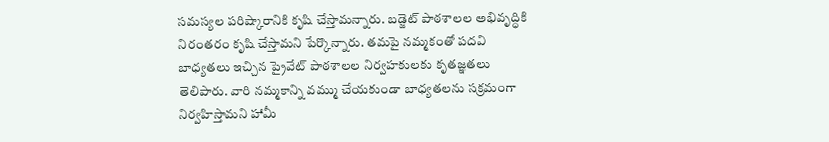సమస్యల పరిష్కారానికి కృషి చేస్తామన్నారు. బడ్జెట్ పాఠశాలల అభివృద్ధికి నిరంతరం కృషి చేస్తామని పేర్కొన్నారు. తమపై నమ్మకంతో పదవి బాధ్యతలు ఇచ్చిన ప్రైవేట్ పాఠశాలల నిర్వహకులకు కృతజ్ఞతలు తెలిపారు. వారి నమ్మకాన్ని వమ్ము చేయకుండా బాధ్యతలను సక్రమంగా నిర్వహిస్తామని హామీ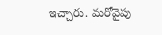ఇచ్చారు. మరోవైపు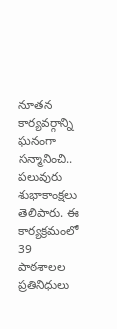నూతన కార్యవర్గాన్ని ఘనంగా సన్మానించి.. పలువురు శుభాకాంక్షలు తెలిపారు. ఈ కార్యక్రమంలో 39 పాఠశాలల ప్రతినిధులు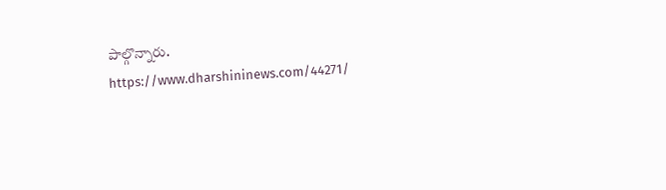పాల్గొన్నారు. https://www.dharshininews.com/44271/